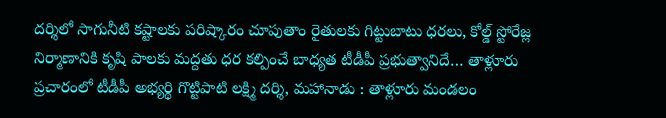దర్శిలో సాగునీటి కష్టాలకు పరిష్కారం చూపుతాం రైతులకు గిట్టుబాటు ధరలు, కోల్డ్ స్టోరేజ్ల నిర్మాణానికి కృషి పాలకు మద్దతు ధర కల్పించే బాధ్యత టీడీపీ ప్రభుత్వానిదే… తాళ్లూరు ప్రచారంలో టీడీపీ అభ్యర్థి గొట్టిపాటి లక్ష్మి దర్శి, మహానాడు : తాళ్లూరు మండలం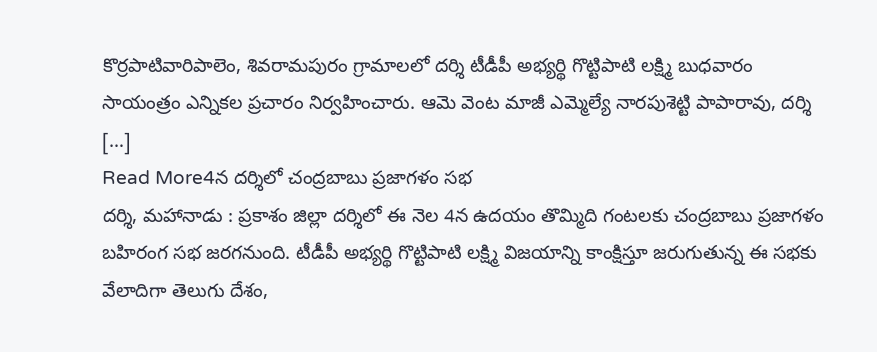కొర్రపాటివారిపాలెం, శివరామపురం గ్రామాలలో దర్శి టీడీపీ అభ్యర్థి గొట్టిపాటి లక్ష్మి బుధవారం సాయంత్రం ఎన్నికల ప్రచారం నిర్వహించారు. ఆమె వెంట మాజీ ఎమ్మెల్యే నారపుశెట్టి పాపారావు, దర్శి […]
Read More4న దర్శిలో చంద్రబాబు ప్రజాగళం సభ
దర్శి, మహానాడు : ప్రకాశం జిల్లా దర్శిలో ఈ నెల 4న ఉదయం తొమ్మిది గంటలకు చంద్రబాబు ప్రజాగళం బహిరంగ సభ జరగనుంది. టీడీపీ అభ్యర్థి గొట్టిపాటి లక్ష్మి విజయాన్ని కాంక్షిస్తూ జరుగుతున్న ఈ సభకు వేలాదిగా తెలుగు దేశం,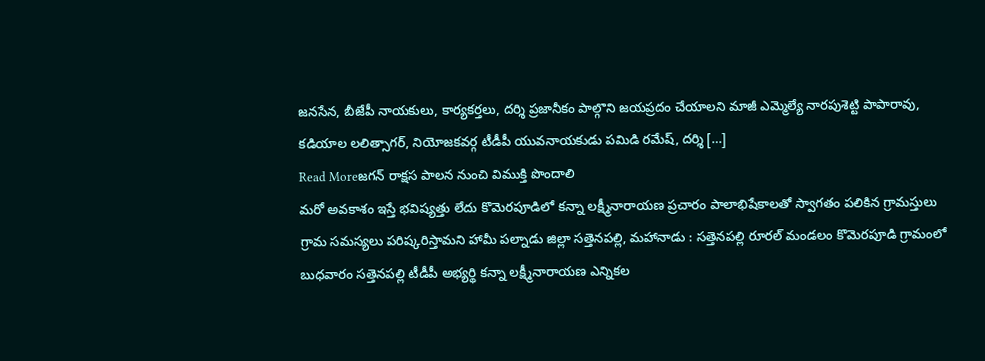జనసేన, బీజేపీ నాయకులు, కార్యకర్తలు, దర్శి ప్రజానీకం పాల్గొని జయప్రదం చేయాలని మాజీ ఎమ్మెల్యే నారపుశెట్టి పాపారావు, కడియాల లలిత్సాగర్, నియోజకవర్గ టీడీపీ యువనాయకుడు పమిడి రమేష్, దర్శి […]
Read Moreజగన్ రాక్షస పాలన నుంచి విముక్తి పొందాలి
మరో అవకాశం ఇస్తే భవిష్యత్తు లేదు కొమెరపూడిలో కన్నా లక్ష్మీనారాయణ ప్రచారం పాలాభిషేకాలతో స్వాగతం పలికిన గ్రామస్తులు గ్రామ సమస్యలు పరిష్కరిస్తామని హామీ పల్నాడు జిల్లా సత్తెనపల్లి, మహానాడు : సత్తెనపల్లి రూరల్ మండలం కొమెరపూడి గ్రామంలో బుధవారం సత్తెనపల్లి టీడీపీ అభ్యర్థి కన్నా లక్ష్మీనారాయణ ఎన్నికల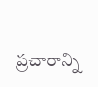ప్రచారాన్ని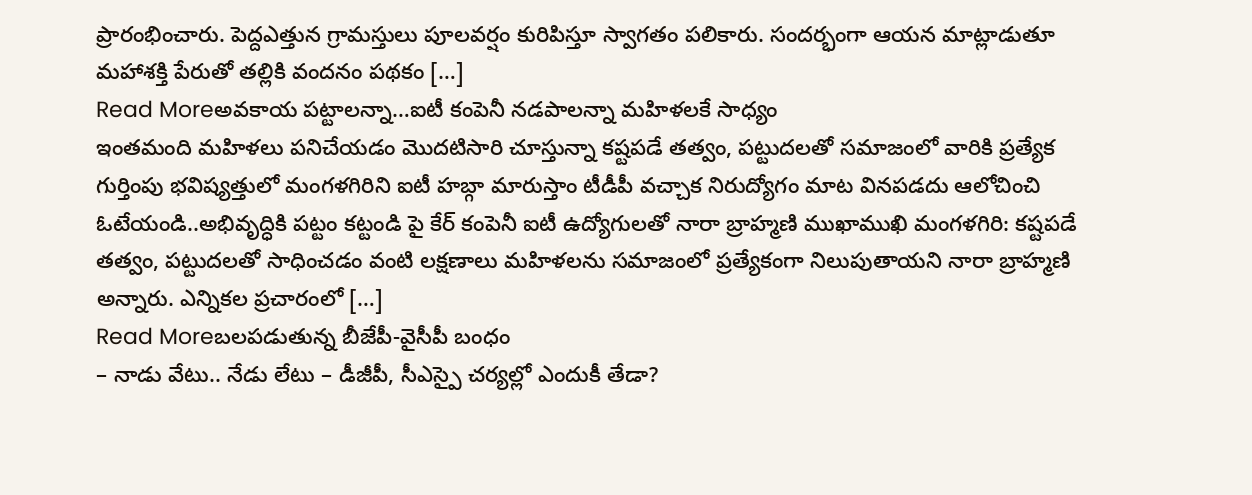ప్రారంభించారు. పెద్దఎత్తున గ్రామస్తులు పూలవర్షం కురిపిస్తూ స్వాగతం పలికారు. సందర్భంగా ఆయన మాట్లాడుతూ మహాశక్తి పేరుతో తల్లికి వందనం పథకం […]
Read Moreఅవకాయ పట్టాలన్నా…ఐటీ కంపెనీ నడపాలన్నా మహిళలకే సాధ్యం
ఇంతమంది మహిళలు పనిచేయడం మొదటిసారి చూస్తున్నా కష్టపడే తత్వం, పట్టుదలతో సమాజంలో వారికి ప్రత్యేక గుర్తింపు భవిష్యత్తులో మంగళగిరిని ఐటీ హబ్గా మారుస్తాం టీడీపీ వచ్చాక నిరుద్యోగం మాట వినపడదు ఆలోచించి ఓటేయండి..అభివృద్ధికి పట్టం కట్టండి పై కేర్ కంపెనీ ఐటీ ఉద్యోగులతో నారా బ్రాహ్మణి ముఖాముఖి మంగళగిరి: కష్టపడే తత్వం, పట్టుదలతో సాధించడం వంటి లక్షణాలు మహిళలను సమాజంలో ప్రత్యేకంగా నిలుపుతాయని నారా బ్రాహ్మణి అన్నారు. ఎన్నికల ప్రచారంలో […]
Read Moreబలపడుతున్న బీజేపీ-వైసీపీ బంధం
– నాడు వేటు.. నేడు లేటు – డీజీపీ, సీఎస్పై చర్యల్లో ఎందుకీ తేడా?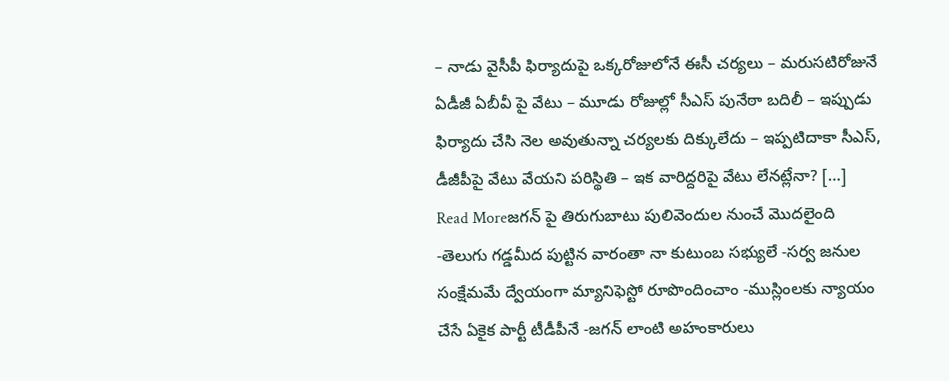– నాడు వైసీపీ ఫిర్యాదుపై ఒక్కరోజులోనే ఈసీ చర్యలు – మరుసటిరోజునే ఏడీజీ ఏబీవీ పై వేటు – మూడు రోజుల్లో సీఎస్ పునేఠా బదిలీ – ఇప్పుడు ఫిర్యాదు చేసి నెల అవుతున్నా చర్యలకు దిక్కులేదు – ఇప్పటిదాకా సీఎస్, డీజీపీపై వేటు వేయని పరిస్థితి – ఇక వారిద్దరిపై వేటు లేనట్లేనా? […]
Read Moreజగన్ పై తిరుగుబాటు పులివెందుల నుంచే మొదలైంది
-తెలుగు గడ్డమీద పుట్టిన వారంతా నా కుటుంబ సభ్యులే -సర్వ జనుల సంక్షేమమే ద్వేయంగా మ్యానిఫెస్టో రూపొందించాం -ముస్లింలకు న్యాయం చేసే ఏకైక పార్టీ టీడీపీనే -జగన్ లాంటి అహంకారులు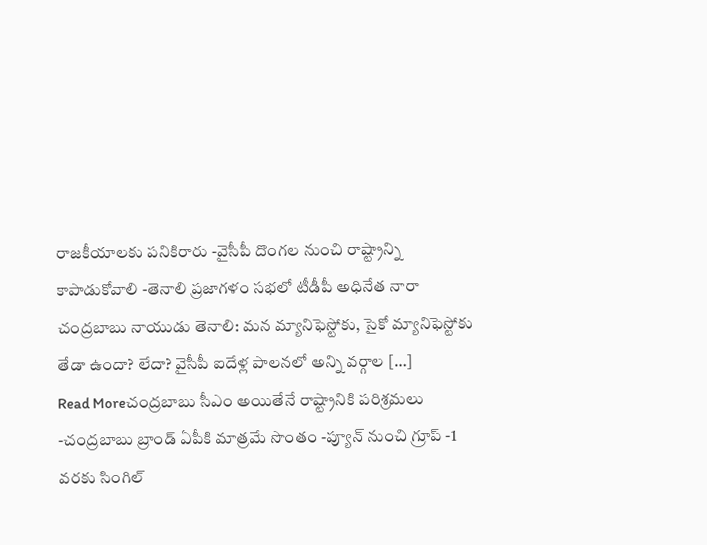రాజకీయాలకు పనికిరారు -వైసీపీ దొంగల నుంచి రాష్ట్రాన్ని కాపాడుకోవాలి -తెనాలి ప్రజాగళం సభలో టీడీపీ అధినేత నారా చంద్రబాబు నాయుడు తెనాలి: మన మ్యానిఫెస్టోకు, సైకో మ్యానిఫెస్టోకు తేడా ఉందా? లేదా? వైసీపీ ఐదేళ్ల పాలనలో అన్ని వర్గాల […]
Read Moreచంద్రబాబు సీఎం అయితేనే రాష్ట్రానికి పరిశ్రమలు
-చంద్రబాబు బ్రాండ్ ఏపీకి మాత్రమే సొంతం -ప్యూన్ నుంచి గ్రూప్ -1 వరకు సింగిల్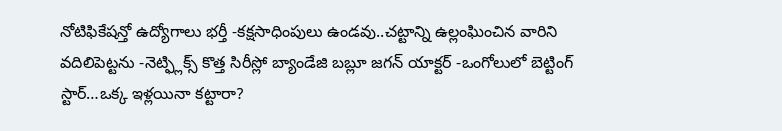నోటిఫికేషన్తో ఉద్యోగాలు భర్తీ -కక్షసాధింపులు ఉండవు..చట్టాన్ని ఉల్లంఘించిన వారిని వదిలిపెట్టను -నెట్ఫ్లిక్స్ కొత్త సిరీస్లో బ్యాండేజి బబ్లూ జగన్ యాక్టర్ -ఒంగోలులో బెట్టింగ్ స్టార్…ఒక్క ఇళ్లయినా కట్టారా?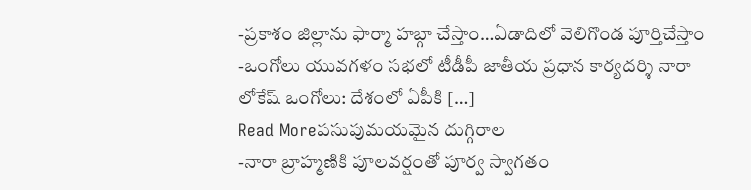-ప్రకాశం జిల్లాను ఫార్మా హబ్గా చేస్తాం…ఏడాదిలో వెలిగొండ పూర్తిచేస్తాం -ఒంగోలు యువగళం సభలో టీడీపీ జాతీయ ప్రధాన కార్యదర్శి నారా లోకేష్ ఒంగోలు: దేశంలో ఏపీకి […]
Read Moreపసుపుమయమైన దుగ్గిరాల
-నారా బ్రాహ్మణికి పూలవర్షంతో పూర్వ స్వాగతం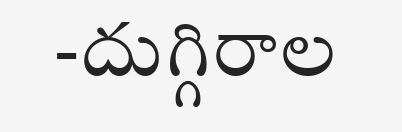-దుగ్గిరాల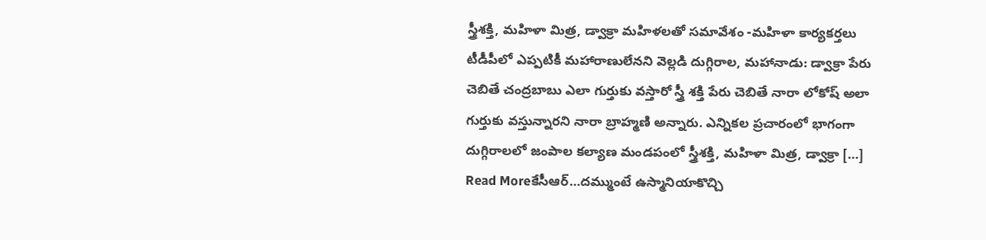స్త్రీశక్తి, మహిళా మిత్ర, డ్వాక్రా మహిళలతో సమావేశం -మహిళా కార్యకర్తలు టీడీపీలో ఎప్పటికీ మహారాణులేనని వెల్లడి దుగ్గిరాల, మహానాడు: డ్వాక్రా పేరు చెబితే చంద్రబాబు ఎలా గుర్తుకు వస్తారో స్త్రీ శక్తి పేరు చెబితే నారా లోకోష్ అలా గుర్తుకు వస్తున్నారని నారా బ్రాహ్మణి అన్నారు. ఎన్నికల ప్రచారంలో భాగంగా దుగ్గిరాలలో జంపాల కల్యాణ మండపంలో స్త్రీశక్తి, మహిళా మిత్ర, డ్వాక్రా […]
Read Moreకేసీఆర్…దమ్ముంటే ఉస్మానియాకొచ్చి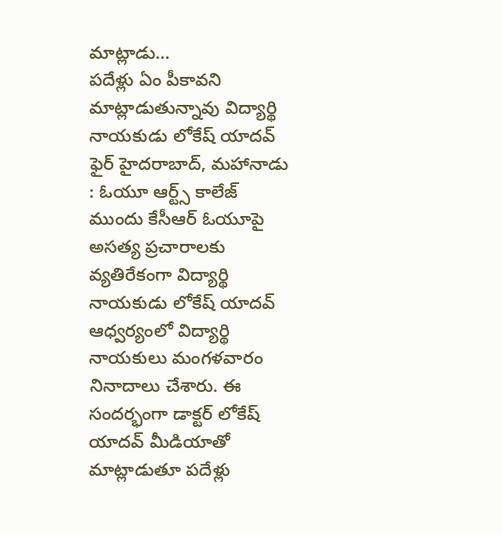మాట్లాడు…
పదేళ్లు ఏం పీకావని మాట్లాడుతున్నావు విద్యార్థి నాయకుడు లోకేష్ యాదవ్ ఫైర్ హైదరాబాద్, మహానాడు : ఓయూ ఆర్ట్స్ కాలేజ్ ముందు కేసీఆర్ ఓయూపై అసత్య ప్రచారాలకు వ్యతిరేకంగా విద్యార్థి నాయకుడు లోకేష్ యాదవ్ ఆధ్వర్యంలో విద్యార్థి నాయకులు మంగళవారం నినాదాలు చేశారు. ఈ సందర్భంగా డాక్టర్ లోకేష్ యాదవ్ మీడియాతో మాట్లాడుతూ పదేళ్లు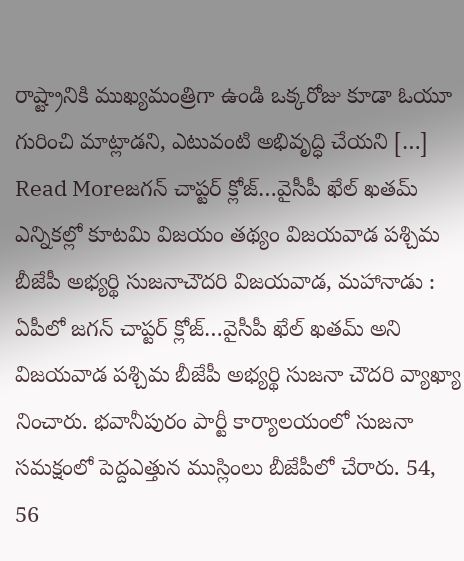రాష్ట్రానికి ముఖ్యమంత్రిగా ఉండి ఒక్కరోజు కూడా ఓయూ గురించి మాట్లాడని, ఎటువంటి అభివృద్ధి చేయని […]
Read Moreజగన్ చాప్టర్ క్లోజ్…వైసీపీ ఖేల్ ఖతమ్
ఎన్నికల్లో కూటమి విజయం తథ్యం విజయవాడ పశ్చిమ బీజేపీ అభ్యర్థి సుజనాచౌదరి విజయవాడ, మహానాడు : ఏపీలో జగన్ చాప్టర్ క్లోజ్…వైసీపీ ఖేల్ ఖతమ్ అని విజయవాడ పశ్చిమ బీజేపీ అభ్యర్థి సుజనా చౌదరి వ్యాఖ్యా నించారు. భవానీపురం పార్టీ కార్యాలయంలో సుజనా సమక్షంలో పెద్దఎత్తున ముస్లింలు బీజేపీలో చేరారు. 54, 56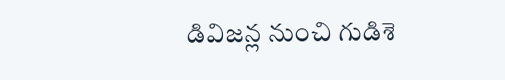డివిజన్ల నుంచి గుడిశె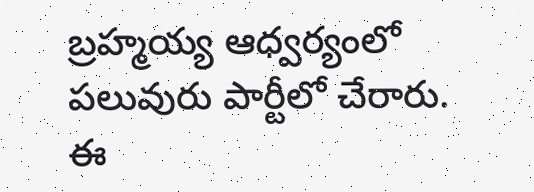బ్రహ్మయ్య ఆధ్వర్యంలో పలువురు పార్టీలో చేరారు. ఈ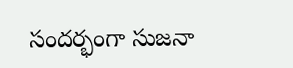సందర్భంగా సుజనా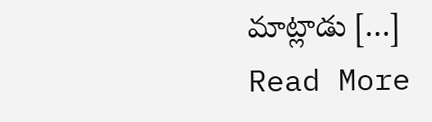మాట్లాడు […]
Read More